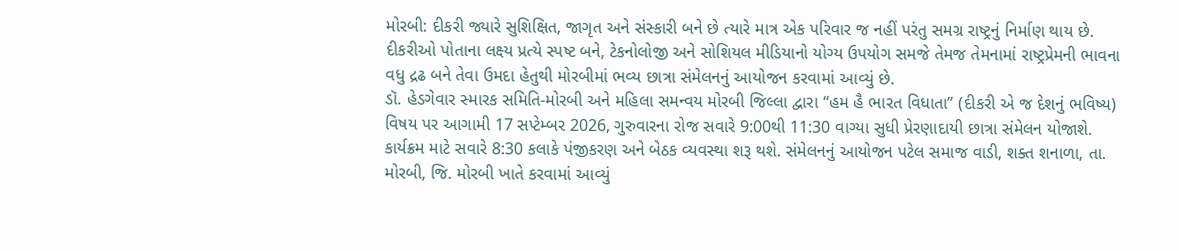મોરબી: દીકરી જ્યારે સુશિક્ષિત, જાગૃત અને સંસ્કારી બને છે ત્યારે માત્ર એક પરિવાર જ નહીં પરંતુ સમગ્ર રાષ્ટ્રનું નિર્માણ થાય છે. દીકરીઓ પોતાના લક્ષ્ય પ્રત્યે સ્પષ્ટ બને, ટેકનોલોજી અને સોશિયલ મીડિયાનો યોગ્ય ઉપયોગ સમજે તેમજ તેમનામાં રાષ્ટ્રપ્રેમની ભાવના વધુ દ્રઢ બને તેવા ઉમદા હેતુથી મોરબીમાં ભવ્ય છાત્રા સંમેલનનું આયોજન કરવામાં આવ્યું છે.
ડૉ. હેડગેવાર સ્મારક સમિતિ-મોરબી અને મહિલા સમન્વય મોરબી જિલ્લા દ્વારા “હમ હૈ ભારત વિધાતા” (દીકરી એ જ દેશનું ભવિષ્ય) વિષય પર આગામી 17 સપ્ટેમ્બર 2026, ગુરુવારના રોજ સવારે 9:00થી 11:30 વાગ્યા સુધી પ્રેરણાદાયી છાત્રા સંમેલન યોજાશે. કાર્યક્રમ માટે સવારે 8:30 કલાકે પંજીકરણ અને બેઠક વ્યવસ્થા શરૂ થશે. સંમેલનનું આયોજન પટેલ સમાજ વાડી, શક્ત શનાળા, તા. મોરબી, જિ. મોરબી ખાતે કરવામાં આવ્યું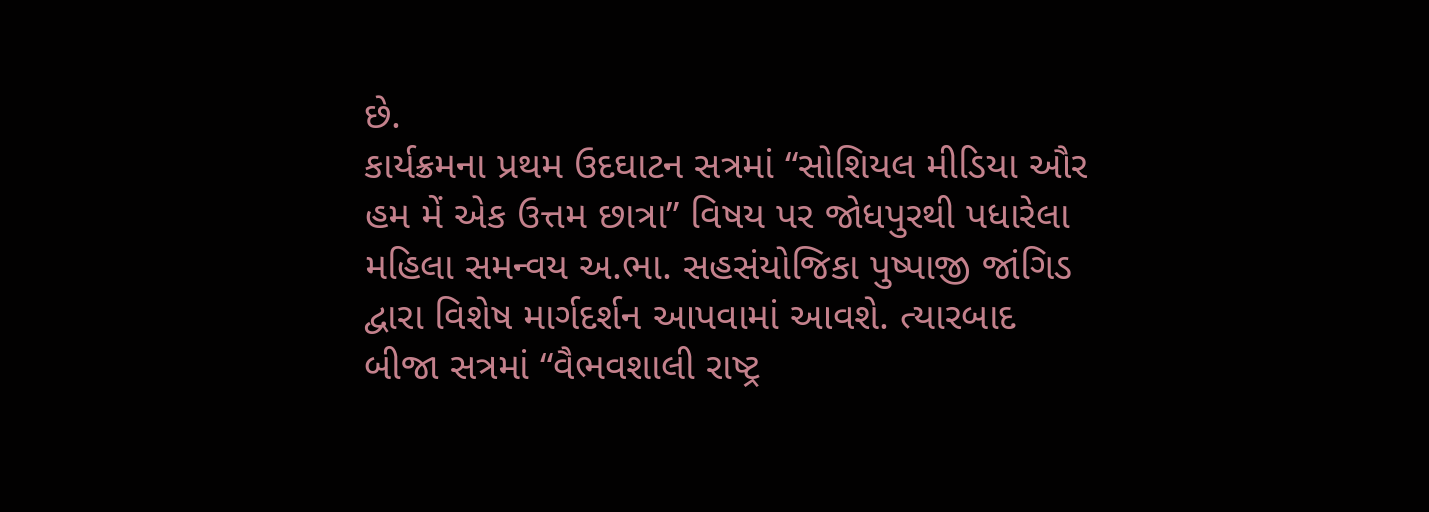છે.
કાર્યક્રમના પ્રથમ ઉદઘાટન સત્રમાં “સોશિયલ મીડિયા ઔર હમ મેં એક ઉત્તમ છાત્રા” વિષય પર જોધપુરથી પધારેલા મહિલા સમન્વય અ.ભા. સહસંયોજિકા પુષ્પાજી જાંગિડ દ્વારા વિશેષ માર્ગદર્શન આપવામાં આવશે. ત્યારબાદ બીજા સત્રમાં “વૈભવશાલી રાષ્ટ્ર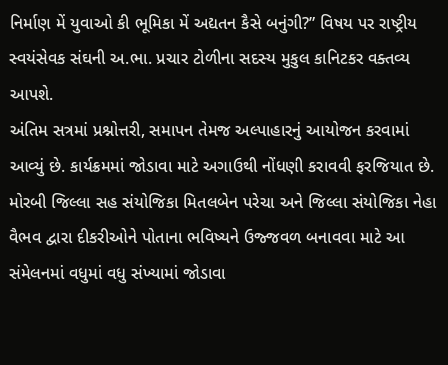નિર્માણ મેં યુવાઓ કી ભૂમિકા મેં અદ્યતન કૈસે બનુંગી?” વિષય પર રાષ્ટ્રીય સ્વયંસેવક સંઘની અ.ભા. પ્રચાર ટોળીના સદસ્ય મુકુલ કાનિટકર વક્તવ્ય આપશે.
અંતિમ સત્રમાં પ્રશ્નોત્તરી, સમાપન તેમજ અલ્પાહારનું આયોજન કરવામાં આવ્યું છે. કાર્યક્રમમાં જોડાવા માટે અગાઉથી નોંધણી કરાવવી ફરજિયાત છે. મોરબી જિલ્લા સહ સંયોજિકા મિતલબેન પરેચા અને જિલ્લા સંયોજિકા નેહા વૈભવ દ્વારા દીકરીઓને પોતાના ભવિષ્યને ઉજ્જવળ બનાવવા માટે આ સંમેલનમાં વધુમાં વધુ સંખ્યામાં જોડાવા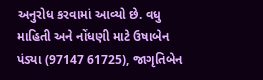અનુરોધ કરવામાં આવ્યો છે. વધુ માહિતી અને નોંધણી માટે ઉષાબેન પંડ્યા (97147 61725), જાગૃતિબેન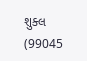શુક્લ (99045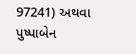97241) અથવા પુષ્પાબેન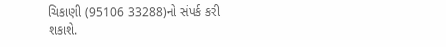ચિકાણી (95106 33288)નો સંપર્ક કરી શકાશે.